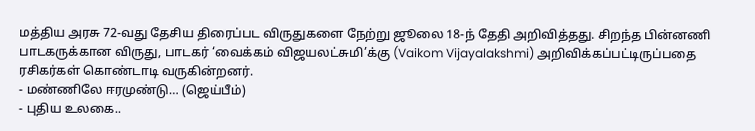மத்திய அரசு 72-வது தேசிய திரைப்பட விருதுகளை நேற்று ஜூலை 18-ந் தேதி அறிவித்தது. சிறந்த பின்னணி பாடகருக்கான விருது, பாடகர் ‘வைக்கம் விஜயலட்சுமி’க்கு (Vaikom Vijayalakshmi) அறிவிக்கப்பட்டிருப்பதை ரசிகர்கள் கொண்டாடி வருகின்றனர்.
- மண்ணிலே ஈரமுண்டு… (ஜெய்பீம்)
- புதிய உலகை..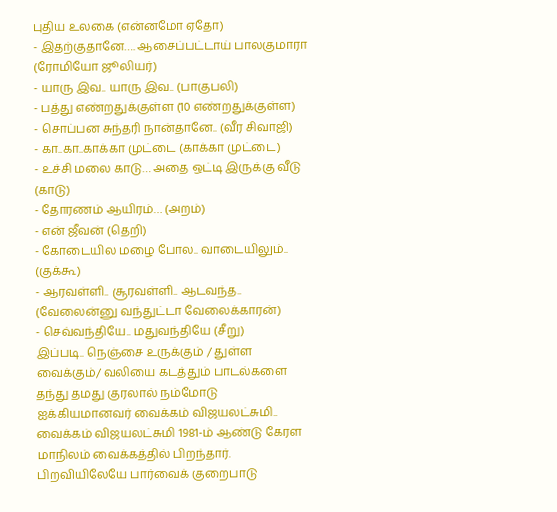புதிய உலகை (என்னமோ ஏதோ)
- இதற்குதானே…. ஆசைப்பட்டாய் பாலகுமாரா (ரோமியோ ஜூலியர்)
- யாரு இவ.. யாரு இவ.. (பாகுபலி)
- பத்து எண்றதுக்குள்ள (10 எண்றதுக்குள்ள)
- சொப்பன சுந்தரி நான்தானே.. (வீர சிவாஜி)
- கா..கா..காக்கா முட்டை (காக்கா முட்டை)
- உச்சி மலை காடு… அதை ஒட்டி இருக்கு வீடு (காடு)
- தோரணம் ஆயிரம்… (அறம்)
- என் ஜீவன் (தெறி)
- கோடையில மழை போல.. வாடையிலும்.. (குக்கூ)
- ஆரவள்ளி.. சூரவள்ளி.. ஆடவந்த.. (வேலைன்னு வந்துட்டா வேலைக்காரன்)
- செவ்வந்தியே.. மதுவந்தியே (சீறு)
இப்படி.. நெஞ்சை உருக்கும் / துள்ள வைக்கும்/ வலியை கடத்தும் பாடல்களை தந்து தமது குரலால் நம்மோடு ஐக்கியமானவர் வைக்கம் விஜயலட்சுமி..
வைக்கம் விஜயலட்சுமி 1981-ம் ஆண்டு கேரள மாநிலம் வைக்கத்தில் பிறந்தார். பிறவியிலேயே பார்வைக் குறைபாடு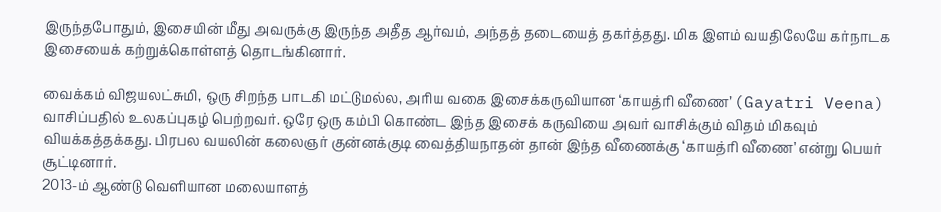இருந்தபோதும், இசையின் மீது அவருக்கு இருந்த அதீத ஆர்வம், அந்தத் தடையைத் தகர்த்தது. மிக இளம் வயதிலேயே கர்நாடக இசையைக் கற்றுக்கொள்ளத் தொடங்கினார்.

வைக்கம் விஜயலட்சுமி, ஒரு சிறந்த பாடகி மட்டுமல்ல, அரிய வகை இசைக்கருவியான ‘காயத்ரி வீணை’ (Gayatri Veena) வாசிப்பதில் உலகப்புகழ் பெற்றவர். ஒரே ஒரு கம்பி கொண்ட இந்த இசைக் கருவியை அவர் வாசிக்கும் விதம் மிகவும் வியக்கத்தக்கது. பிரபல வயலின் கலைஞர் குன்னக்குடி வைத்தியநாதன் தான் இந்த வீணைக்கு ‘காயத்ரி வீணை’ என்று பெயர் சூட்டினார்.
2013-ம் ஆண்டு வெளியான மலையாளத்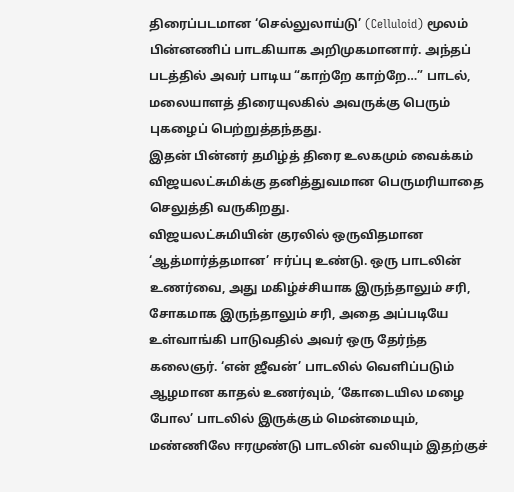திரைப்படமான ‘செல்லுலாய்டு’ (Celluloid) மூலம் பின்னணிப் பாடகியாக அறிமுகமானார். அந்தப் படத்தில் அவர் பாடிய “காற்றே காற்றே…” பாடல், மலையாளத் திரையுலகில் அவருக்கு பெரும் புகழைப் பெற்றுத்தந்தது.
இதன் பின்னர் தமிழ்த் திரை உலகமும் வைக்கம் விஜயலட்சுமிக்கு தனித்துவமான பெருமரியாதை செலுத்தி வருகிறது.
விஜயலட்சுமியின் குரலில் ஒருவிதமான ‘ஆத்மார்த்தமான’ ஈர்ப்பு உண்டு. ஒரு பாடலின் உணர்வை, அது மகிழ்ச்சியாக இருந்தாலும் சரி, சோகமாக இருந்தாலும் சரி, அதை அப்படியே உள்வாங்கி பாடுவதில் அவர் ஒரு தேர்ந்த கலைஞர். ‘என் ஜீவன்’ பாடலில் வெளிப்படும் ஆழமான காதல் உணர்வும், ‘கோடையில மழை போல’ பாடலில் இருக்கும் மென்மையும், மண்ணிலே ஈரமுண்டு பாடலின் வலியும் இதற்குச்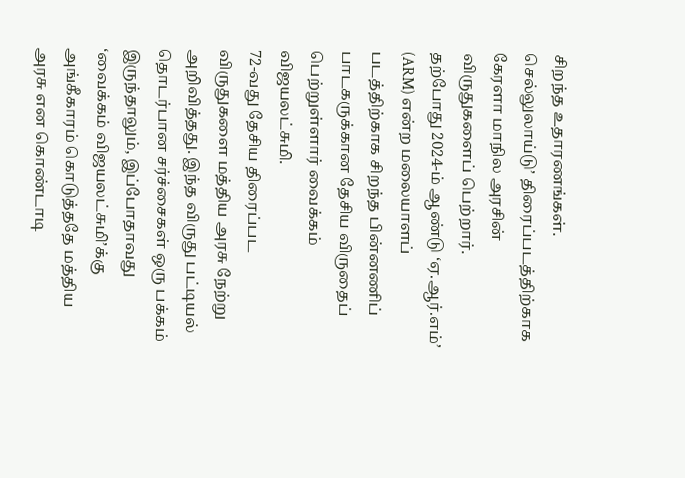சிறந்த உதாரணங்கள்.
செல்லுலாய்டு’ திரைப்படத்திற்காக கேரளா மாநில அரசின் விருதுகளைப் பெற்றார்.
தற்போது 2024-ம் ஆண்டு ‘ஏ.ஆர்.எம்’ (ARM) என்ற மலையாளப் படத்திற்காக சிறந்த பின்னணிப் பாடகருக்கான தேசிய விருதைப் பெற்றுள்ளார் வைக்கம் விஜயலட்சுமி.
72-வது தேசிய திரைப்பட விருதுகளை மத்திய அரசு நேற்று அறிவித்தது. இந்த விருது பட்டியல் தொடர்பான சர்ச்சைகள் ஒரு பக்கம் இருந்தாலும், இப்போதாவது ‘வைக்கம் விஜயலட்சுமி’க்கு அங்கீகாரம் கொடுத்ததே மத்திய அரசு என கொண்டாடி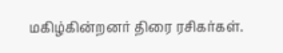மகிழ்கின்றனர் திரை ரசிகர்கள்.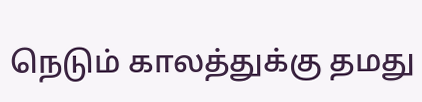நெடும் காலத்துக்கு தமது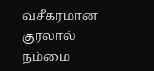வசீகரமான குரலால் நம்மை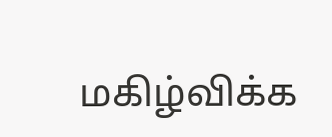மகிழ்விக்க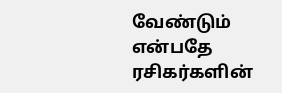வேண்டும் என்பதே ரசிகர்களின்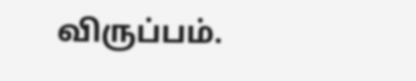விருப்பம்.